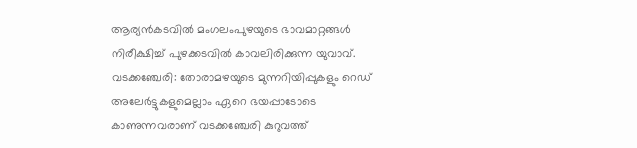ആര്യൻകടവിൽ മംഗലംപുഴയുടെ ഭാവമാറ്റങ്ങൾ നിരീക്ഷിച്ച് പുഴക്കടവിൽ കാവലിരിക്കുന്ന യുവാവ്.
വടക്കഞ്ചേരി: തോരാമഴയുടെ മുന്നറിയിപ്പുകളും റെഡ് അലേർട്ടുകളുമെല്ലാം ഏറെ ഭയപ്പാടോടെ കാണുന്നവരാണ് വടക്കഞ്ചേരി കുറുവത്ത്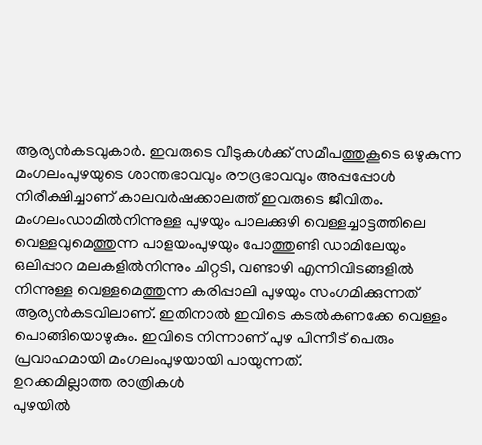ആര്യൻകടവുകാർ. ഇവരുടെ വീടുകൾക്ക് സമീപത്തുകൂടെ ഒഴുകുന്ന മംഗലംപുഴയുടെ ശാന്തഭാവവും രൗദ്രഭാവവും അപ്പപ്പോൾ നിരീക്ഷിച്ചാണ് കാലവർഷക്കാലത്ത് ഇവരുടെ ജീവിതം.
മംഗലംഡാമിൽനിന്നുള്ള പുഴയും പാലക്കുഴി വെള്ളച്ചാട്ടത്തിലെ വെള്ളവുമെത്തുന്ന പാളയംപുഴയും പോത്തുണ്ടി ഡാമിലേയും ഒലിപ്പാറ മലകളിൽനിന്നും ചിറ്റടി, വണ്ടാഴി എന്നിവിടങ്ങളിൽ നിന്നുള്ള വെള്ളമെത്തുന്ന കരിപ്പാലി പുഴയും സംഗമിക്കുന്നത് ആര്യൻകടവിലാണ്. ഇതിനാൽ ഇവിടെ കടൽകണക്കേ വെള്ളം പൊങ്ങിയൊഴുകും. ഇവിടെ നിന്നാണ് പുഴ പിന്നീട് പെരും പ്രവാഹമായി മംഗലംപുഴയായി പായുന്നത്.
ഉറക്കമില്ലാത്ത രാത്രികൾ
പുഴയിൽ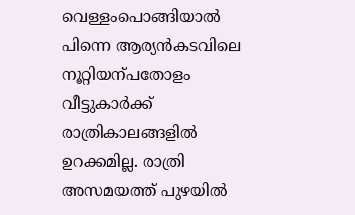വെള്ളംപൊങ്ങിയാൽ പിന്നെ ആര്യൻകടവിലെ നൂറ്റിയന്പതോളം വീട്ടുകാർക്ക് രാത്രികാലങ്ങളിൽ ഉറക്കമില്ല. രാത്രി അസമയത്ത് പുഴയിൽ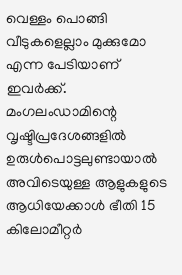വെള്ളം പൊങ്ങി വീടുകളെല്ലാം മുക്കുമോ എന്ന പേടിയാണ് ഇവർക്ക്. മംഗലംഡാമിന്റെ വൃഷ്ടിപ്രദേശങ്ങളിൽ ഉരുൾപൊട്ടലുണ്ടായാൽ അവിടെയുള്ള ആളുകളുടെ ആധിയേക്കാൾ ഭീതി 15 കിലോമീറ്റർ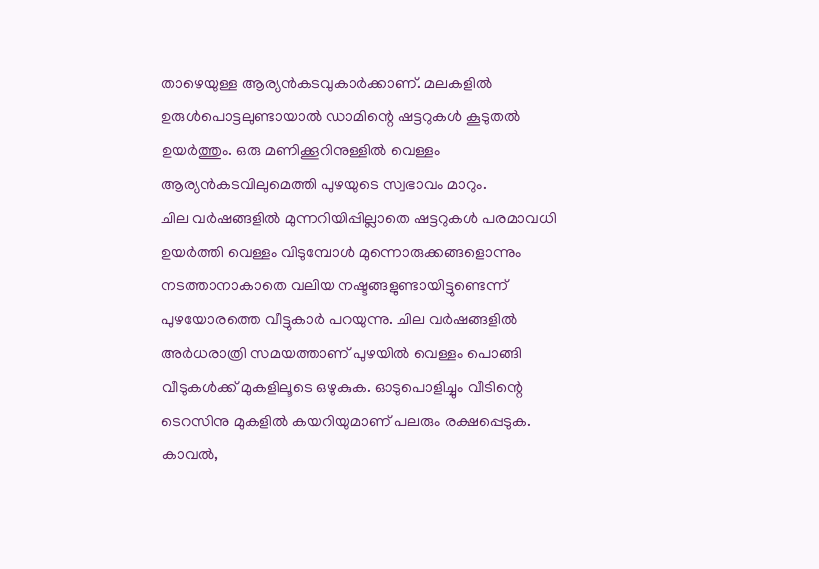താഴെയുള്ള ആര്യൻകടവുകാർക്കാണ്. മലകളിൽ ഉരുൾപൊട്ടലുണ്ടായാൽ ഡാമിന്റെ ഷട്ടറുകൾ കൂടുതൽ ഉയർത്തും. ഒരു മണിക്കൂറിനുള്ളിൽ വെള്ളം ആര്യൻകടവിലുമെത്തി പുഴയുടെ സ്വഭാവം മാറും.
ചില വർഷങ്ങളിൽ മുന്നറിയിപ്പില്ലാതെ ഷട്ടറുകൾ പരമാവധി ഉയർത്തി വെള്ളം വിടുമ്പോൾ മുന്നൊരുക്കങ്ങളൊന്നും നടത്താനാകാതെ വലിയ നഷ്ടങ്ങളുണ്ടായിട്ടുണ്ടെന്ന് പുഴയോരത്തെ വീട്ടുകാർ പറയുന്നു. ചില വർഷങ്ങളിൽ അർധരാത്രി സമയത്താണ് പുഴയിൽ വെള്ളം പൊങ്ങി വീടുകൾക്ക് മുകളിലൂടെ ഒഴുകുക. ഓടുപൊളിച്ചും വീടിന്റെ ടെറസിനു മുകളിൽ കയറിയുമാണ് പലരും രക്ഷപ്പെടുക.
കാവൽ,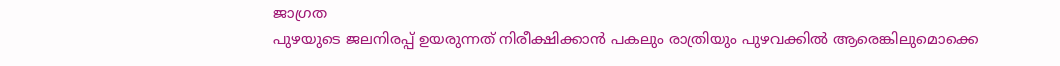ജാഗ്രത
പുഴയുടെ ജലനിരപ്പ് ഉയരുന്നത് നിരീക്ഷിക്കാൻ പകലും രാത്രിയും പുഴവക്കിൽ ആരെങ്കിലുമൊക്കെ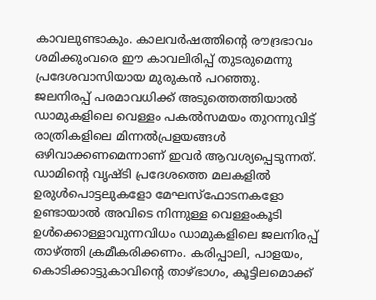കാവലുണ്ടാകും. കാലവർഷത്തിന്റെ രൗദ്രഭാവം ശമിക്കുംവരെ ഈ കാവലിരിപ്പ് തുടരുമെന്നു പ്രദേശവാസിയായ മുരുകൻ പറഞ്ഞു.
ജലനിരപ്പ് പരമാവധിക്ക് അടുത്തെത്തിയാൽ ഡാമുകളിലെ വെള്ളം പകൽസമയം തുറന്നുവിട്ട് രാത്രികളിലെ മിന്നൽപ്രളയങ്ങൾ ഒഴിവാക്കണമെന്നാണ് ഇവർ ആവശ്യപ്പെടുന്നത്. ഡാമിന്റെ വൃഷ്ടി പ്രദേശത്തെ മലകളിൽ ഉരുൾപൊട്ടലുകളോ മേഘസ്ഫോടനകളോ ഉണ്ടായാൽ അവിടെ നിന്നുള്ള വെള്ളംകൂടി ഉൾക്കൊള്ളാവുന്നവിധം ഡാമുകളിലെ ജലനിരപ്പ് താഴ്ത്തി ക്രമീകരിക്കണം. കരിപ്പാലി, പാളയം, കൊടിക്കാട്ടുകാവിന്റെ താഴ്ഭാഗം, കൂട്ടിലമൊക്ക്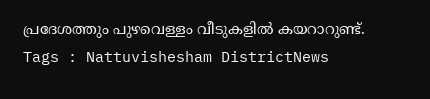പ്രദേശത്തും പുഴവെള്ളം വീടുകളിൽ കയറാറുണ്ട്.
Tags : Nattuvishesham DistrictNews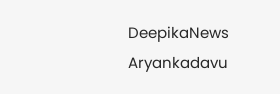DeepikaNews Aryankadavu